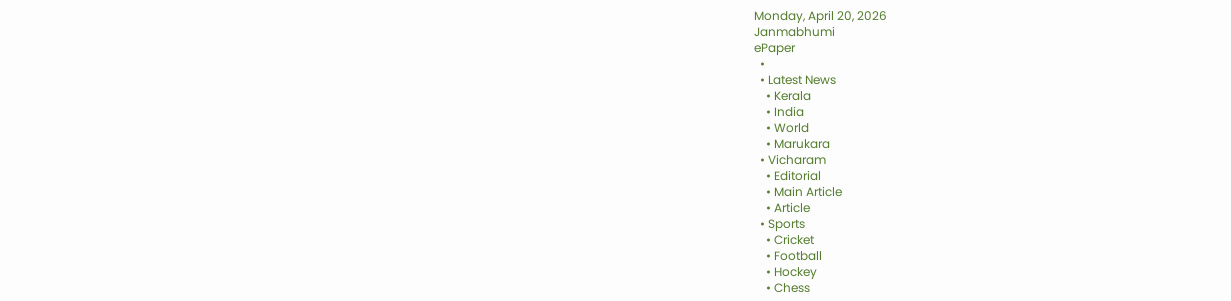Monday, April 20, 2026
Janmabhumi
ePaper
  •
  • Latest News
    • Kerala
    • India
    • World
    • Marukara
  • Vicharam
    • Editorial
    • Main Article
    • Article
  • Sports
    • Cricket
    • Football
    • Hockey
    • Chess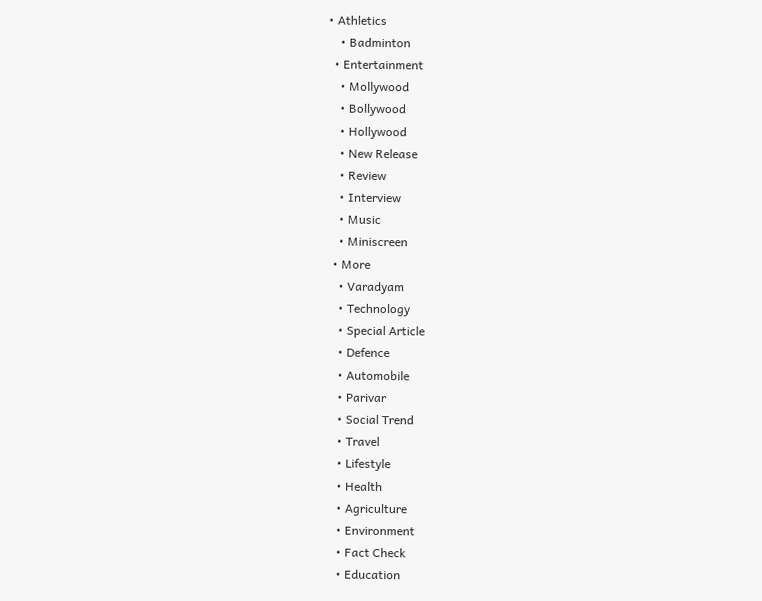• Athletics
    • Badminton
  • Entertainment
    • Mollywood
    • Bollywood
    • Hollywood
    • New Release
    • Review
    • Interview
    • Music
    • Miniscreen
  • More
    • Varadyam
    • Technology
    • Special Article
    • Defence
    • Automobile
    • Parivar
    • Social Trend
    • Travel
    • Lifestyle
    • Health
    • Agriculture
    • Environment
    • Fact Check
    • Education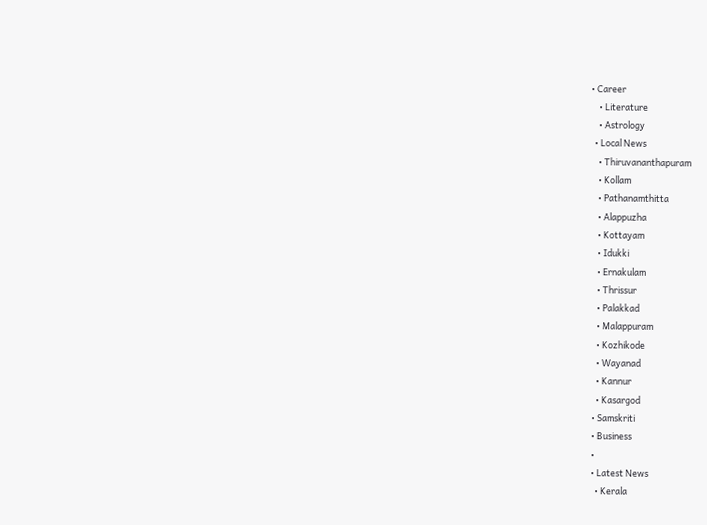• Career
    • Literature
    • Astrology
  • Local News
    • Thiruvananthapuram
    • Kollam
    • Pathanamthitta
    • Alappuzha
    • Kottayam
    • Idukki
    • Ernakulam
    • Thrissur
    • Palakkad
    • Malappuram
    • Kozhikode
    • Wayanad
    • Kannur
    • Kasargod
  • Samskriti
  • Business
  •
  • Latest News
    • Kerala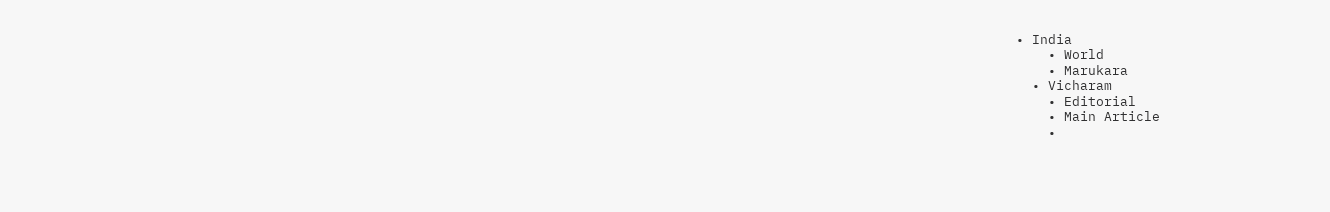• India
    • World
    • Marukara
  • Vicharam
    • Editorial
    • Main Article
    •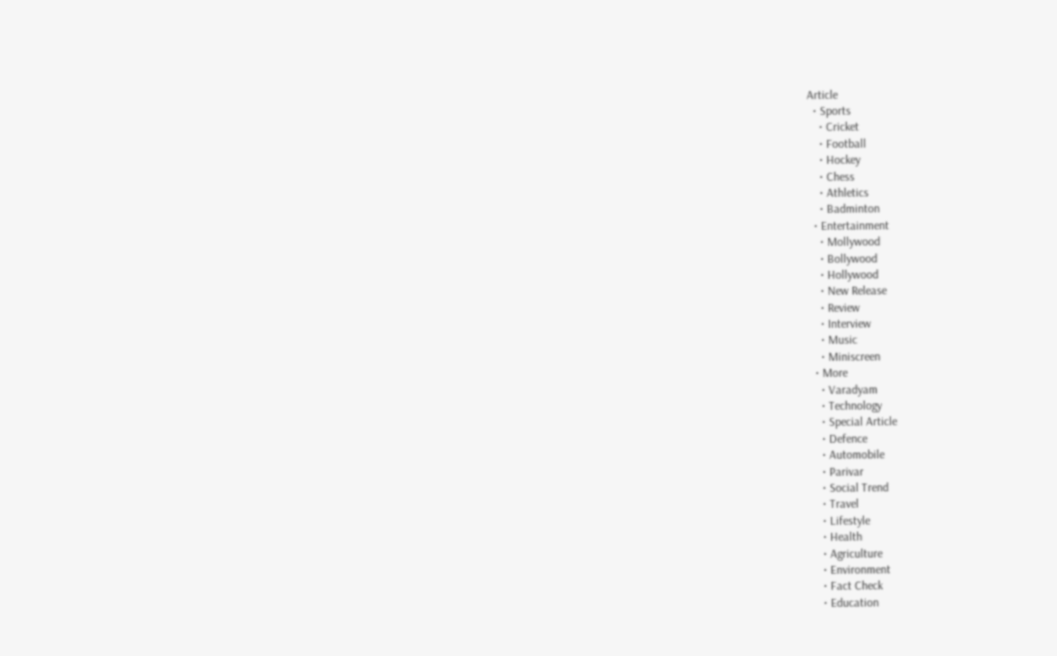Article
  • Sports
    • Cricket
    • Football
    • Hockey
    • Chess
    • Athletics
    • Badminton
  • Entertainment
    • Mollywood
    • Bollywood
    • Hollywood
    • New Release
    • Review
    • Interview
    • Music
    • Miniscreen
  • More
    • Varadyam
    • Technology
    • Special Article
    • Defence
    • Automobile
    • Parivar
    • Social Trend
    • Travel
    • Lifestyle
    • Health
    • Agriculture
    • Environment
    • Fact Check
    • Education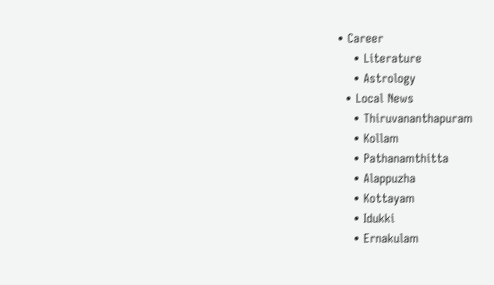• Career
    • Literature
    • Astrology
  • Local News
    • Thiruvananthapuram
    • Kollam
    • Pathanamthitta
    • Alappuzha
    • Kottayam
    • Idukki
    • Ernakulam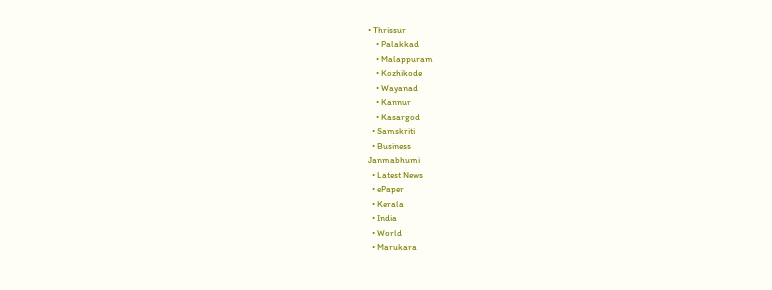• Thrissur
    • Palakkad
    • Malappuram
    • Kozhikode
    • Wayanad
    • Kannur
    • Kasargod
  • Samskriti
  • Business
Janmabhumi
  • Latest News
  • ePaper
  • Kerala
  • India
  • World
  • Marukara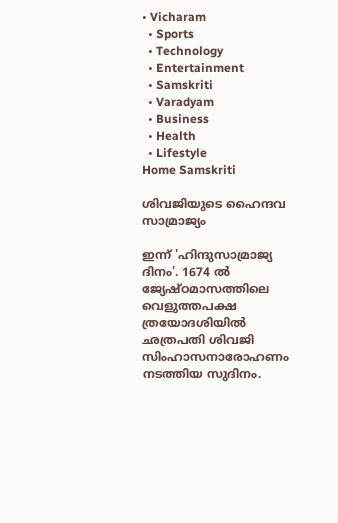• Vicharam
  • Sports
  • Technology
  • Entertainment
  • Samskriti
  • Varadyam
  • Business
  • Health
  • Lifestyle
Home Samskriti

ശിവജിയുടെ ഹൈന്ദവ സാമ്രാജ്യം

ഇന്ന് 'ഹിന്ദുസാമ്രാജ്യ ദിനം'. 1674 ല്‍ ജ്യേഷ്ഠമാസത്തിലെ വെളുത്തപക്ഷ ത്രയോദശിയില്‍ ഛത്രപതി ശിവജി സിംഹാസനാരോഹണം നടത്തിയ സുദിനം.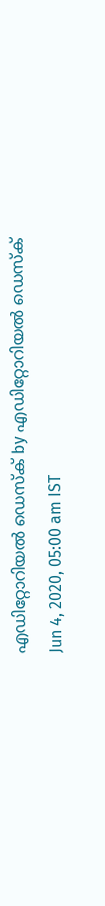എഡിറ്റോറിയൽ ഡെസ്ക് by എഡിറ്റോറിയൽ ഡെസ്ക്
Jun 4, 2020, 05:00 am IST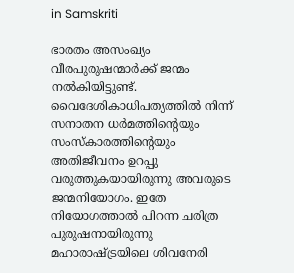in Samskriti

ഭാരതം അസംഖ്യം വീരപുരുഷന്മാര്‍ക്ക് ജന്മം നല്‍കിയിട്ടുണ്ട്. വൈദേശികാധിപത്യത്തില്‍ നിന്ന് സനാതന ധര്‍മത്തിന്റെയും സംസ്‌കാരത്തിന്റെയും അതിജീവനം ഉറപ്പു വരുത്തുകയായിരുന്നു അവരുടെ ജന്മനിയോഗം. ഇതേ നിയോഗത്താല്‍ പിറന്ന ചരിത്ര പുരുഷനായിരുന്നു മഹാരാഷ്‌ട്രയിലെ ശിവനേരി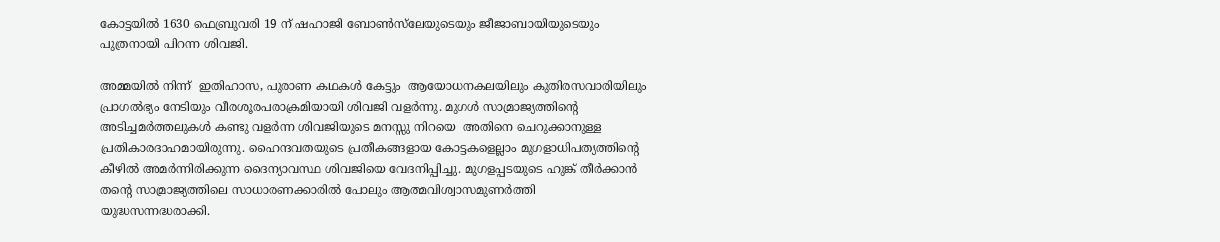കോട്ടയില്‍ 1630 ഫെബ്രുവരി 19 ന് ഷഹാജി ബോണ്‍സ്‌ലേയുടെയും ജീജാബായിയുടെയും പുത്രനായി പിറന്ന ശിവജി.

അമ്മയില്‍ നിന്ന്  ഇതിഹാസ, പുരാണ കഥകള്‍ കേട്ടും  ആയോധനകലയിലും കുതിരസവാരിയിലും പ്രാഗല്‍ഭ്യം നേടിയും വീരശൂരപരാക്രമിയായി ശിവജി വളര്‍ന്നു. മുഗള്‍ സാമ്രാജ്യത്തിന്റെ അടിച്ചമര്‍ത്തലുകള്‍ കണ്ടു വളര്‍ന്ന ശിവജിയുടെ മനസ്സു നിറയെ  അതിനെ ചെറുക്കാനുള്ള പ്രതികാരദാഹമായിരുന്നു. ഹൈന്ദവതയുടെ പ്രതീകങ്ങളായ കോട്ടകളെല്ലാം മുഗളാധിപത്യത്തിന്റെ കീഴില്‍ അമര്‍ന്നിരിക്കുന്ന ദൈന്യാവസ്ഥ ശിവജിയെ വേദനിപ്പിച്ചു. മുഗളപ്പടയുടെ ഹുങ്ക് തീര്‍ക്കാന്‍ തന്റെ സാമ്രാജ്യത്തിലെ സാധാരണക്കാരില്‍ പോലും ആത്മവിശ്വാസമുണര്‍ത്തി യുദ്ധസന്നദ്ധരാക്കി.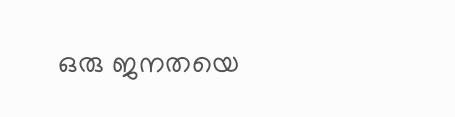ഒരു ജനതയെ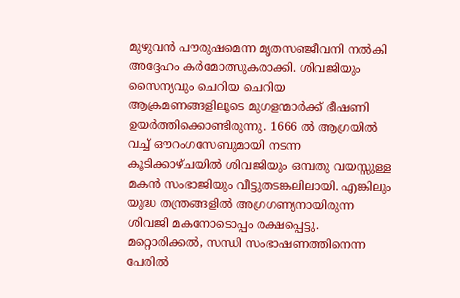മുഴുവന്‍ പൗരുഷമെന്ന മൃതസഞ്ജീവനി നല്‍കി അദ്ദേഹം കര്‍മോത്സുകരാക്കി. ശിവജിയും സൈന്യവും ചെറിയ ചെറിയ ആക്രമണങ്ങളിലൂടെ മുഗളന്മാര്‍ക്ക് ഭീഷണി ഉയര്‍ത്തിക്കൊണ്ടിരുന്നു. 1666 ല്‍ ആഗ്രയില്‍ വച്ച് ഔറംഗസേബുമായി നടന്ന കൂടിക്കാഴ്ചയില്‍ ശിവജിയും ഒമ്പതു വയസ്സുള്ള മകന്‍ സംഭാജിയും വീട്ടുതടങ്കലിലായി. എങ്കിലും യുദ്ധ തന്ത്രങ്ങളില്‍ അഗ്രഗണ്യനായിരുന്ന ശിവജി മകനോടൊപ്പം രക്ഷപ്പെട്ടു. മറ്റൊരിക്കല്‍, സന്ധി സംഭാഷണത്തിനെന്ന പേരില്‍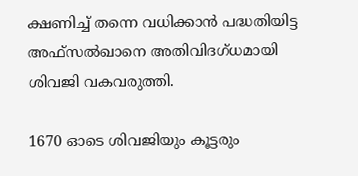ക്ഷണിച്ച് തന്നെ വധിക്കാന്‍ പദ്ധതിയിട്ട അഫ്‌സല്‍ഖാനെ അതിവിദഗ്ധമായി ശിവജി വകവരുത്തി.

1670 ഓടെ ശിവജിയും കൂട്ടരും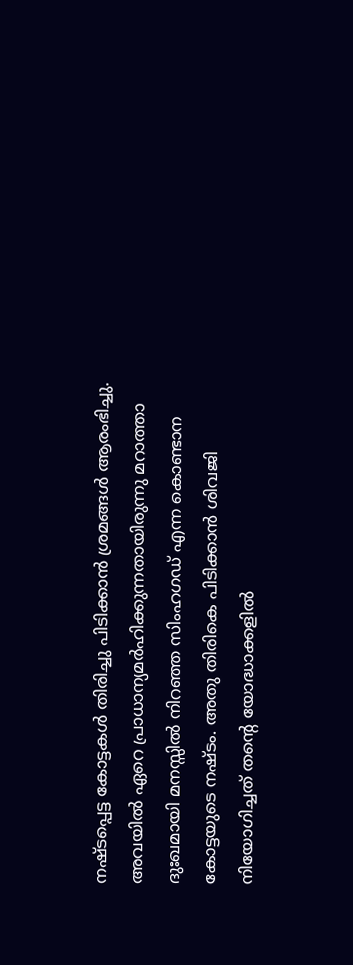നഷ്ടപ്പെട്ട കോട്ടകള്‍ തിരിച്ചു പിടിക്കാന്‍ ശ്രമങ്ങള്‍ ആരംഭിച്ചു. അവയില്‍ ഏറെ പ്രാധാന്യമര്‍ഹിക്കുന്നതായിരുന്നു മറാത്താ ദുഃഖമായി മനസ്സില്‍ നിറഞ്ഞ സിംഹഗഡ് എന്ന കൊണ്ടാന കോട്ടയുടെ നഷ്ടം. അതു തിരികെ പിടിക്കാന്‍ ശിവജി നിയോഗിച്ചത് തന്റെ യോദ്ധാക്കളില്‍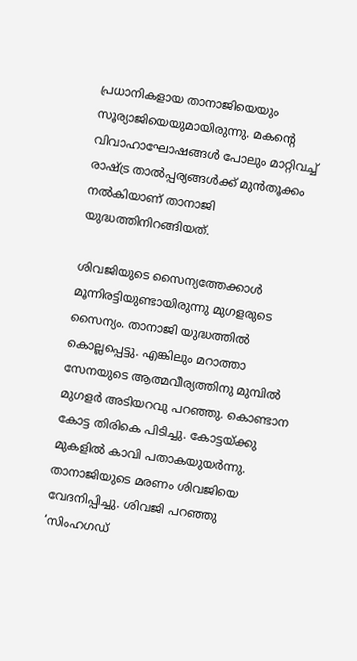പ്രധാനികളായ താനാജിയെയും സൂര്യാജിയെയുമായിരുന്നു. മകന്റെ വിവാഹാഘോഷങ്ങള്‍ പോലും മാറ്റിവച്ച് രാഷ്‌ട്ര താല്‍പ്പര്യങ്ങള്‍ക്ക് മുന്‍തൂക്കം നല്‍കിയാണ് താനാജി യുദ്ധത്തിനിറങ്ങിയത്.

ശിവജിയുടെ സൈന്യത്തേക്കാള്‍ മൂന്നിരട്ടിയുണ്ടായിരുന്നു മുഗളരുടെ സൈന്യം. താനാജി യുദ്ധത്തില്‍ കൊല്ലപ്പെട്ടു. എങ്കിലും മറാത്താ സേനയുടെ ആത്മവീര്യത്തിനു മുമ്പില്‍ മുഗളര്‍ അടിയറവു പറഞ്ഞു. കൊണ്ടാന കോട്ട തിരികെ പിടിച്ചു. കോട്ടയ്‌ക്കു മുകളില്‍ കാവി പതാകയുയര്‍ന്നു. താനാജിയുടെ മരണം ശിവജിയെ വേദനിപ്പിച്ചു. ശിവജി പറഞ്ഞു ‘സിംഹഗഡ്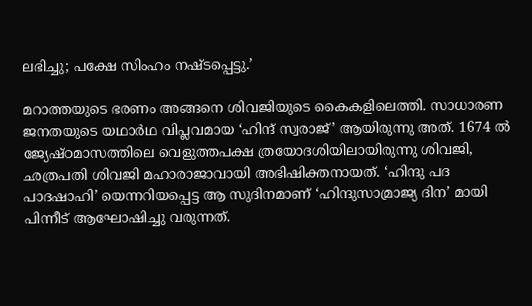ലഭിച്ചു; പക്ഷേ സിംഹം നഷ്ടപ്പെട്ടു.’

മറാത്തയുടെ ഭരണം അങ്ങനെ ശിവജിയുടെ കൈകളിലെത്തി. സാധാരണ ജനതയുടെ യഥാര്‍ഥ വിപ്ലവമായ ‘ഹിന്ദ് സ്വരാജ്’ ആയിരുന്നു അത്. 1674 ല്‍ ജ്യേഷ്ഠമാസത്തിലെ വെളുത്തപക്ഷ ത്രയോദശിയിലായിരുന്നു ശിവജി, ഛത്രപതി ശിവജി മഹാരാജാവായി അഭിഷിക്തനായത്. ‘ഹിന്ദു പദ പാദഷാഹി’ യെന്നറിയപ്പെട്ട ആ സുദിനമാണ് ‘ഹിന്ദുസാമ്രാജ്യ ദിന’ മായി പിന്നീട് ആഘോഷിച്ചു വരുന്നത്.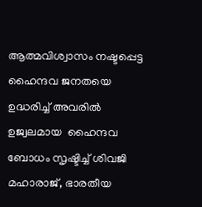ആത്മവിശ്വാസം നഷ്ടപ്പെട്ട ഹൈന്ദവ ജനതയെ ഉദ്ധരിച്ച് അവരില്‍ ഉജ്വലമായ  ഹൈന്ദവ ബോധം സൃഷ്ടിച്ച് ശിവജി മഹാരാജ്, ഭാരതീയ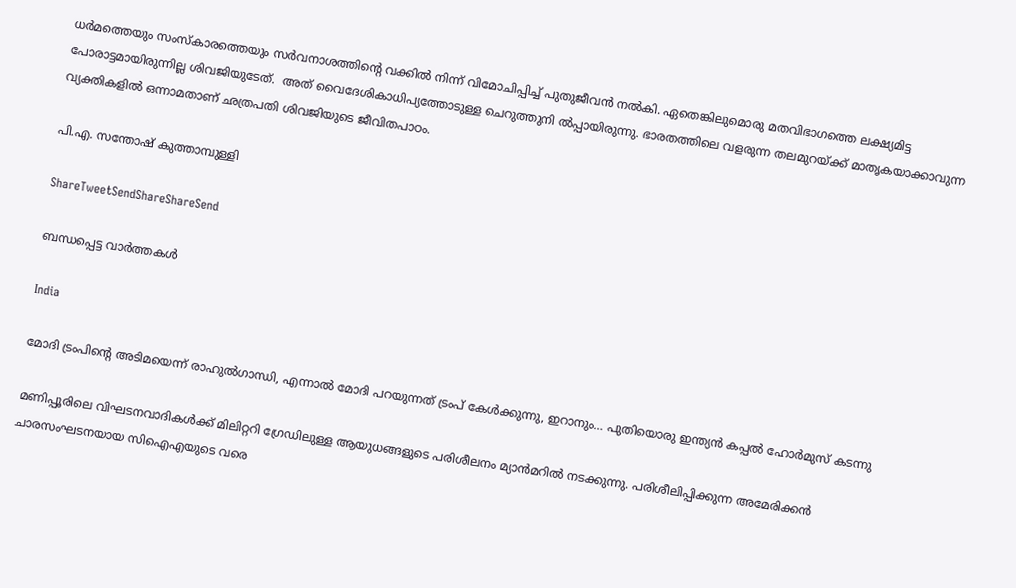ധര്‍മത്തെയും സംസ്‌കാരത്തെയും സര്‍വനാശത്തിന്റെ വക്കില്‍ നിന്ന് വിമോചിപ്പിച്ച് പുതുജീവന്‍ നല്‍കി. ഏതെങ്കിലുമൊരു മതവിഭാഗത്തെ ലക്ഷ്യമിട്ട പോരാട്ടമായിരുന്നില്ല ശിവജിയുടേത്.  അത് വൈദേശികാധിപ്യത്തോടുള്ള ചെറുത്തുനി ല്‍പ്പായിരുന്നു. ഭാരതത്തിലെ വളരുന്ന തലമുറയ്‌ക്ക് മാതൃകയാക്കാവുന്ന വ്യക്തികളില്‍ ഒന്നാമതാണ് ഛത്രപതി ശിവജിയുടെ ജീവിതപാഠം.

പി.എ. സന്തോഷ് കുത്താമ്പുള്ളി

ShareTweetSendShareShareSend

ബന്ധപ്പെട്ട വാര്‍ത്തകള്‍

India

മോദി ട്രംപിന്റെ അടിമയെന്ന് രാഹുല്‍ഗാന്ധി, എന്നാല്‍ മോദി പറയുന്നത് ട്രംപ് കേള്‍ക്കുന്നു, ഇറാനും… പുതിയൊരു ഇന്ത്യന്‍ കപ്പല്‍ ഹോര്‍മുസ് കടന്നു

മണിപ്പൂരിലെ വിഘടനവാദികള്‍ക്ക് മിലിറ്ററി ഗ്രേഡിലുള്ള ആയുധങ്ങളുടെ പരിശീലനം മ്യാന്‍മറില്‍ നടക്കുന്നു. പരിശീലിപ്പിക്കുന്ന അമേരിക്കന്‍ ചാരസംഘടനയായ സിഐഎയുടെ വരെ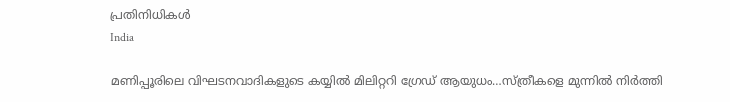പ്രതിനിധികള്‍
India

മണിപ്പൂരിലെ വിഘടനവാദികളുടെ കയ്യില്‍ മിലിറ്ററി ഗ്രേഡ് ആയുധം…സ്ത്രീകളെ മുന്നില്‍ നിര്‍ത്തി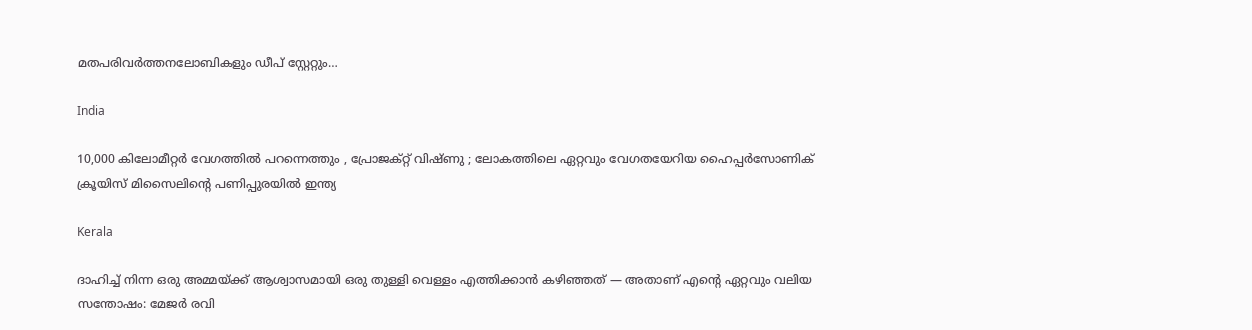മതപരിവര്‍ത്തനലോബികളും ഡീപ് സ്റ്റേറ്റും…

India

10,000 കിലോമീറ്റർ വേഗത്തിൽ പറന്നെത്തും , പ്രോജക്റ്റ് വിഷ്ണു ; ലോകത്തിലെ ഏറ്റവും വേഗതയേറിയ ഹൈപ്പർസോണിക് ക്രൂയിസ് മിസൈലിന്റെ പണിപ്പുരയിൽ ഇന്ത്യ

Kerala

ദാഹിച്ച് നിന്ന ഒരു അമ്മയ്‌ക്ക് ആശ്വാസമായി ഒരു തുള്ളി വെള്ളം എത്തിക്കാൻ കഴിഞ്ഞത് — അതാണ് എന്റെ ഏറ്റവും വലിയ സന്തോഷം: മേജര്‍ രവി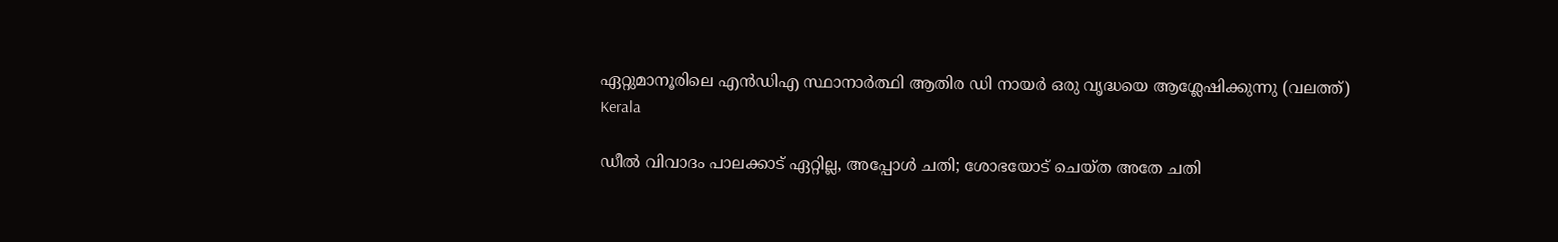ഏറ്റുമാനൂരിലെ എന്‍ഡിഎ സ്ഥാനാര്‍ത്ഥി ആതിര ഡി നായര്‍ ഒരു വൃദ്ധയെ ആശ്ലേഷിക്കുന്നു (വലത്ത്)
Kerala

ഡീല്‍ വിവാദം പാലക്കാട് ഏറ്റില്ല, അപ്പോള്‍ ചതി; ശോഭയോട് ചെയ്ത അതേ ചതി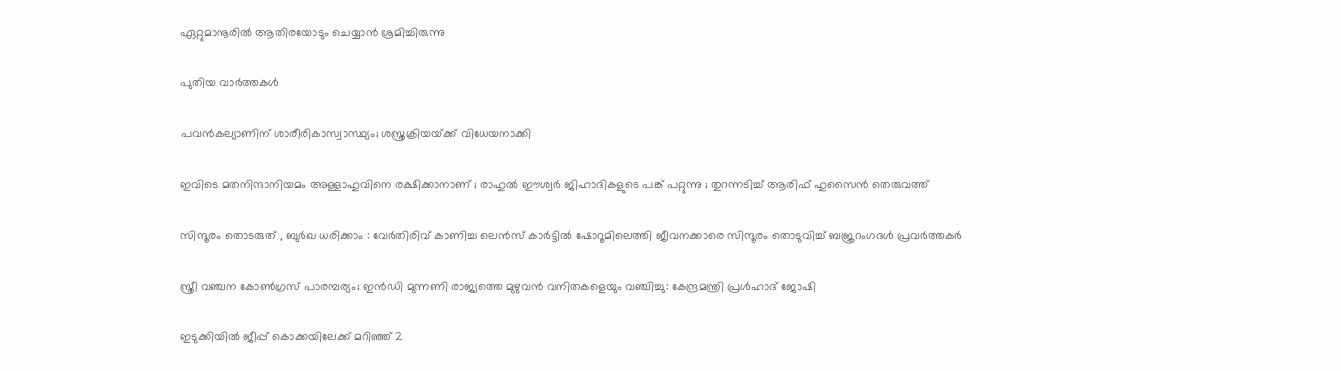ഏറ്റുമാനൂരില്‍ ആതിരയോടും ചെയ്യാന്‍ ശ്രമിച്ചിരുന്നു

പുതിയ വാര്‍ത്തകള്‍

പവന്‍കല്യാണിന് ശാരീരികാസ്വാസ്ഥ്യം; ശസ്ത്രക്രിയയ്‌ക്ക് വിധേയനാക്കി

ഇവിടെ മതനിന്ദാനിയമം അള്ളാ‍ഹുവിനെ രക്ഷിക്കാനാണ് ; രാഹുൽ ഈശ്വർ ജിഹാദികളുടെ പങ്ക് പറ്റുന്നു ; തുറന്നടിച്ച് ആരിഫ് ഹുസൈൻ തെരുവത്ത്

സിന്ദൂരം തൊടരുത് , ബുർഖ ധരിക്കാം : വേർതിരിവ് കാണിച്ച ലെന്‍സ് കാര്‍ട്ടിൽ ഷോറൂമിലെത്തി ജീവനക്കാരെ സിന്ദൂരം തൊടുവിച്ച് ബജ്രറംഗദൾ പ്രവർത്തകർ

സ്ത്രീ വഞ്ചന കോണ്‍ഗ്രസ് പാരമ്പര്യം; ഇന്‍ഡി മുന്നണി രാജ്യത്തെ മുഴുവന്‍ വനിതകളെയും വഞ്ചിച്ചു: കേന്ദ്രമന്ത്രി പ്രള്‍ഹാദ് ജോഷി

ഇടുക്കിയില്‍ ജീപ്പ് കൊക്കയിലേക്ക് മറിഞ്ഞ് 2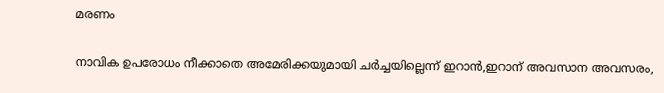മരണം

നാവിക ഉപരോധം നീക്കാതെ അമേരിക്കയുമായി ചര്‍ച്ചയില്ലെന്ന് ഇറാന്‍,ഇറാന് അവസാന അവസരം,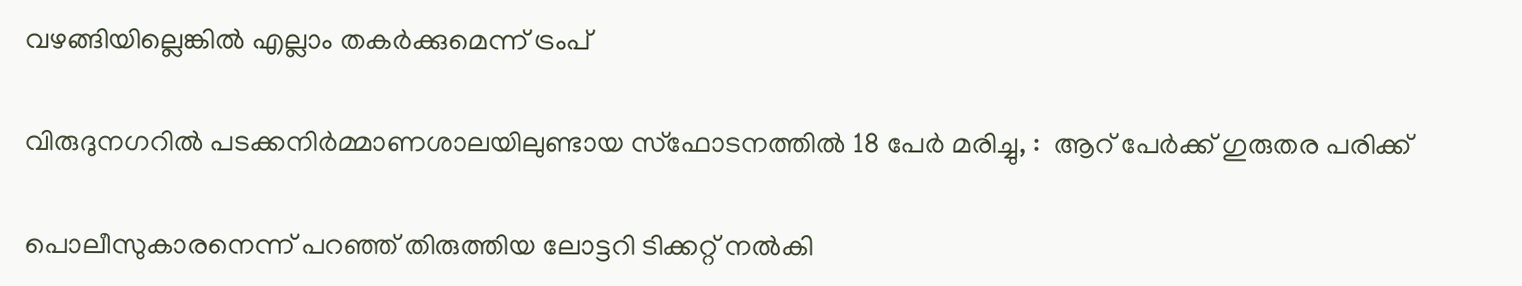വഴങ്ങിയില്ലെങ്കില്‍ എല്ലാം തകര്‍ക്കുമെന്ന് ട്രംപ്

വിരുദുനഗറിൽ പടക്കനിർമ്മാണശാലയിലുണ്ടായ സ്‌ഫോടനത്തിൽ 18 പേർ മരിച്ചു, :  ആറ് പേർക്ക് ഗുരുതര പരിക്ക്

പൊലീസുകാരനെന്ന് പറഞ്ഞ് തിരുത്തിയ ലോട്ടറി ടിക്കറ്റ് നല്‍കി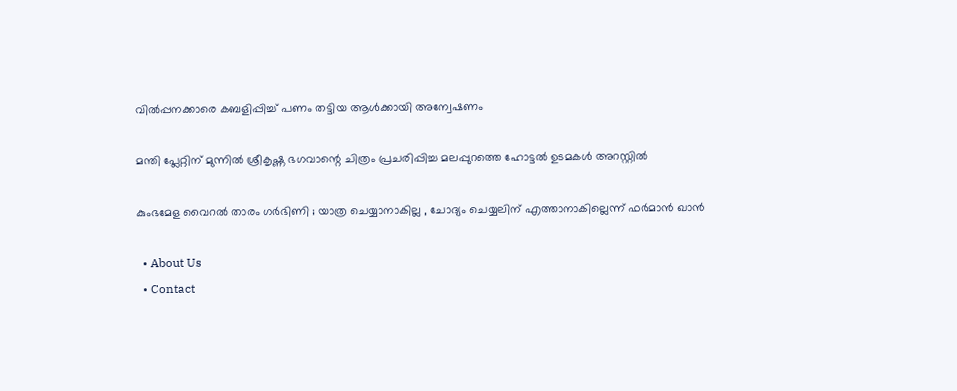വില്‍പ്പനക്കാരെ കബളിപ്പിച്ച് പണം തട്ടിയ ആള്‍ക്കായി അന്വേഷണം

മന്തി പ്ലേറ്റിന് മുന്നില്‍ ശ്രീകൃഷ്ണ ഭഗവാന്റെ ചിത്രം പ്രചരിപ്പിച്ച മലപ്പുറത്തെ ഹോട്ടല്‍ ഉടമകള്‍ അറസ്റ്റില്‍

കുംഭമേള വൈറല്‍ താരം ഗര്‍ഭിണി ; യാത്ര ചെയ്യാനാകില്ല , ചോദ്യം ചെയ്യലിന് എത്താനാകില്ലെന്ന് ഫർമാൻ ഖാൻ

  • About Us
  • Contact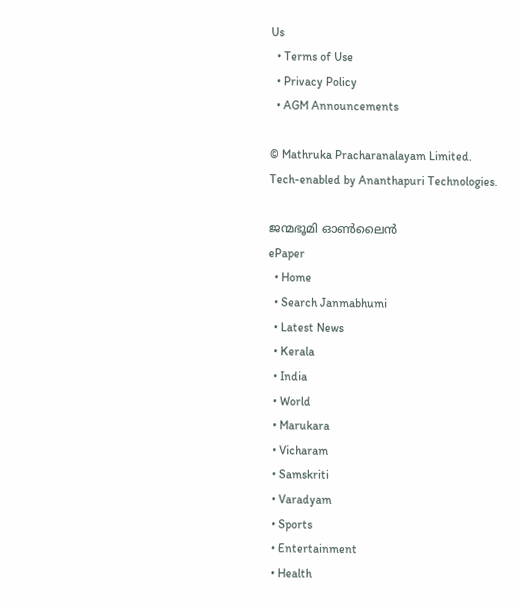Us
  • Terms of Use
  • Privacy Policy
  • AGM Announcements

© Mathruka Pracharanalayam Limited.
Tech-enabled by Ananthapuri Technologies.

ജന്മഭൂമി ഓണ്‍ലൈന്‍
ePaper
  • Home
  • Search Janmabhumi
  • Latest News
  • Kerala
  • India
  • World
  • Marukara
  • Vicharam
  • Samskriti
  • Varadyam
  • Sports
  • Entertainment
  • Health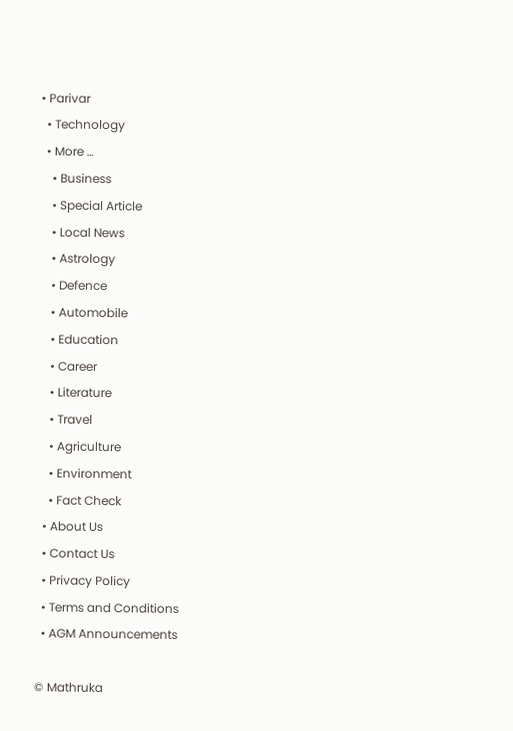• Parivar
  • Technology
  • More …
    • Business
    • Special Article
    • Local News
    • Astrology
    • Defence
    • Automobile
    • Education
    • Career
    • Literature
    • Travel
    • Agriculture
    • Environment
    • Fact Check
  • About Us
  • Contact Us
  • Privacy Policy
  • Terms and Conditions
  • AGM Announcements

© Mathruka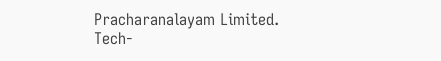Pracharanalayam Limited.
Tech-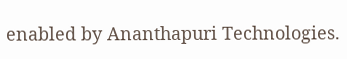enabled by Ananthapuri Technologies.